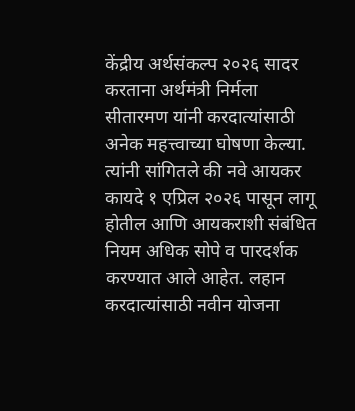केंद्रीय अर्थसंकल्प २०२६ सादर करताना अर्थमंत्री निर्मला सीतारमण यांनी करदात्यांसाठी अनेक महत्त्वाच्या घोषणा केल्या. त्यांनी सांगितले की नवे आयकर कायदे १ एप्रिल २०२६ पासून लागू होतील आणि आयकराशी संबंधित नियम अधिक सोपे व पारदर्शक करण्यात आले आहेत. लहान करदात्यांसाठी नवीन योजना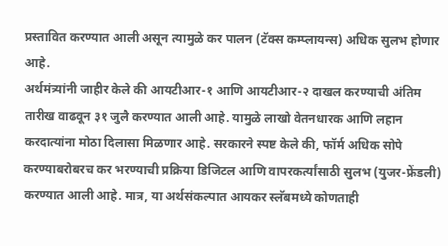प्रस्तावित करण्यात आली असून त्यामुळे कर पालन (टॅक्स कम्प्लायन्स) अधिक सुलभ होणार आहे.
अर्थमंत्र्यांनी जाहीर केले की आयटीआर-१ आणि आयटीआर-२ दाखल करण्याची अंतिम तारीख वाढवून ३१ जुलै करण्यात आली आहे. यामुळे लाखो वेतनधारक आणि लहान करदात्यांना मोठा दिलासा मिळणार आहे. सरकारने स्पष्ट केले की, फॉर्म अधिक सोपे करण्याबरोबरच कर भरण्याची प्रक्रिया डिजिटल आणि वापरकर्त्यांसाठी सुलभ (युजर-फ्रेंडली) करण्यात आली आहे. मात्र, या अर्थसंकल्पात आयकर स्लॅबमध्ये कोणताही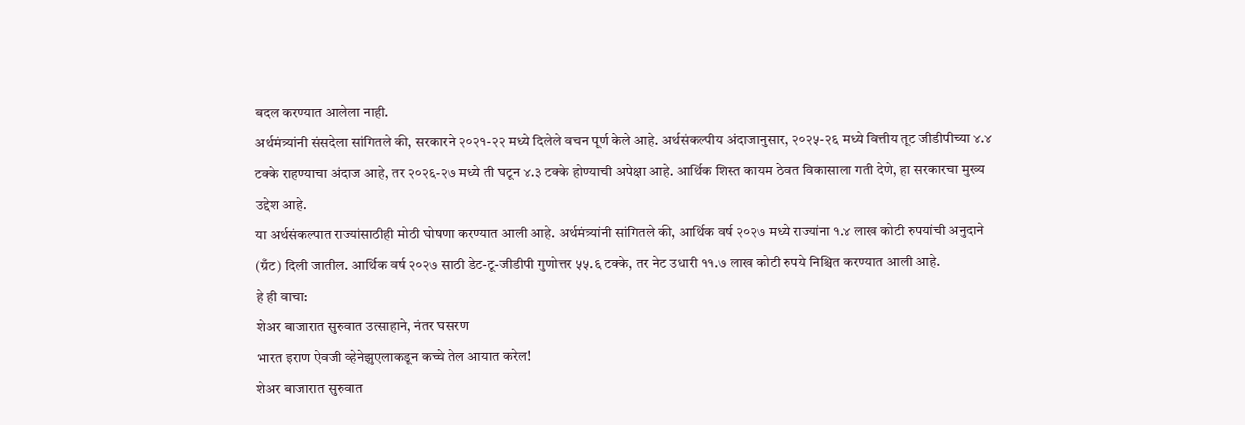बदल करण्यात आलेला नाही.
अर्थमंत्र्यांनी संसदेला सांगितले की, सरकारने २०२१-२२ मध्ये दिलेले वचन पूर्ण केले आहे. अर्थसंकल्पीय अंदाजानुसार, २०२५-२६ मध्ये वित्तीय तूट जीडीपीच्या ४.४ टक्के राहण्याचा अंदाज आहे, तर २०२६-२७ मध्ये ती घटून ४.३ टक्के होण्याची अपेक्षा आहे. आर्थिक शिस्त कायम ठेवत विकासाला गती देणे, हा सरकारचा मुख्य उद्देश आहे.
या अर्थसंकल्पात राज्यांसाठीही मोठी घोषणा करण्यात आली आहे. अर्थमंत्र्यांनी सांगितले की, आर्थिक वर्ष २०२७ मध्ये राज्यांना १.४ लाख कोटी रुपयांची अनुदाने (ग्रँट) दिली जातील. आर्थिक वर्ष २०२७ साठी डेट-टू-जीडीपी गुणोत्तर ५५.६ टक्के, तर नेट उधारी ११.७ लाख कोटी रुपये निश्चित करण्यात आली आहे.
हे ही वाचा:
शेअर बाजारात सुरुवात उत्साहाने, नंतर घसरण
भारत इराण ऐवजी व्हेनेझुएलाकडून कच्चे तेल आयात करेल!
शेअर बाजारात सुरुवात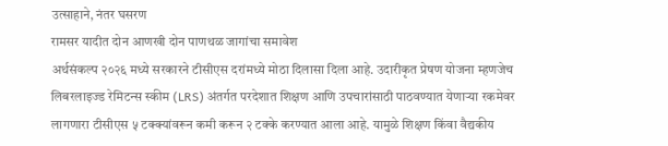उत्साहाने, नंतर घसरण
रामसर यादीत दोन आणखी दोन पाणथळ जागांचा समावेश
अर्थसंकल्प २०२६ मध्ये सरकारने टीसीएस दरांमध्ये मोठा दिलासा दिला आहे. उदारीकृत प्रेषण योजना म्हणजेच लिबरलाइज्ड रेमिटन्स स्कीम (LRS) अंतर्गत परदेशात शिक्षण आणि उपचारांसाठी पाठवण्यात येणाऱ्या रकमेवर लागणारा टीसीएस ५ टक्क्यांवरून कमी करून २ टक्के करण्यात आला आहे. यामुळे शिक्षण किंवा वैद्यकीय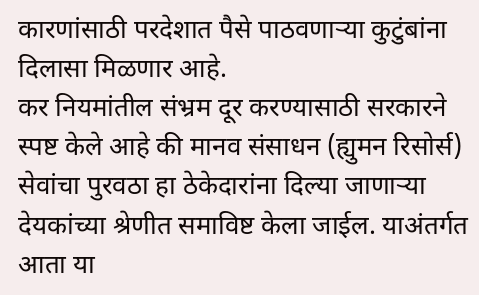कारणांसाठी परदेशात पैसे पाठवणाऱ्या कुटुंबांना दिलासा मिळणार आहे.
कर नियमांतील संभ्रम दूर करण्यासाठी सरकारने स्पष्ट केले आहे की मानव संसाधन (ह्युमन रिसोर्स) सेवांचा पुरवठा हा ठेकेदारांना दिल्या जाणाऱ्या देयकांच्या श्रेणीत समाविष्ट केला जाईल. याअंतर्गत आता या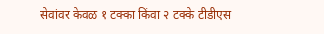सेवांवर केवळ १ टक्का किंवा २ टक्के टीडीएस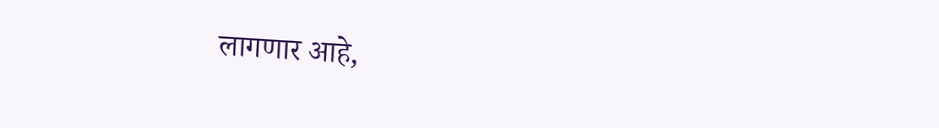लागणार आहे,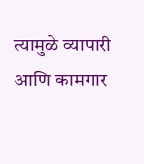त्यामुळे व्यापारी आणि कामगार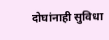दोघांनाही सुविधा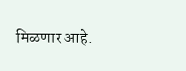मिळणार आहे.